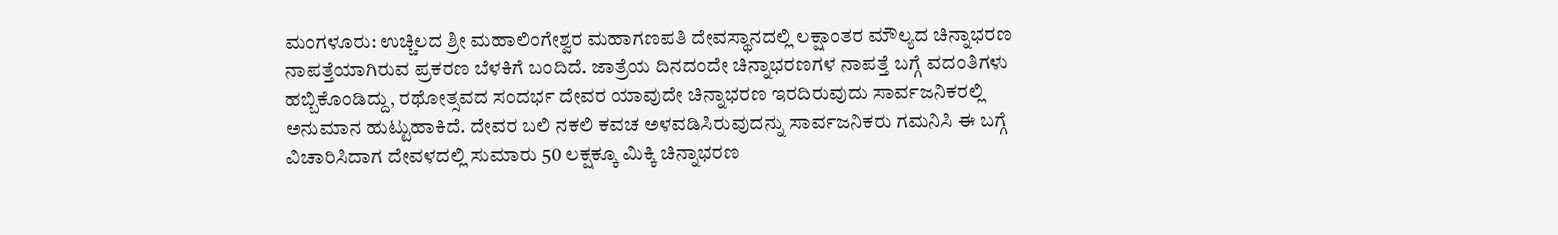ಮಂಗಳೂರು: ಉಚ್ಚಿಲದ ಶ್ರೀ ಮಹಾಲಿಂಗೇಶ್ವರ ಮಹಾಗಣಪತಿ ದೇವಸ್ಥಾನದಲ್ಲಿ ಲಕ್ಷಾಂತರ ಮೌಲ್ಯದ ಚಿನ್ನಾಭರಣ ನಾಪತ್ತೆಯಾಗಿರುವ ಪ್ರಕರಣ ಬೆಳಕಿಗೆ ಬಂದಿದೆ. ಜಾತ್ರೆಯ ದಿನದಂದೇ ಚಿನ್ನಾಭರಣಗಳ ನಾಪತ್ತೆ ಬಗ್ಗೆ ವದಂತಿಗಳು ಹಬ್ಬಿಕೊಂಡಿದ್ದು, ರಥೋತ್ಸವದ ಸಂದರ್ಭ ದೇವರ ಯಾವುದೇ ಚಿನ್ನಾಭರಣ ಇರದಿರುವುದು ಸಾರ್ವಜನಿಕರಲ್ಲಿ ಅನುಮಾನ ಹುಟ್ಟುಹಾಕಿದೆ. ದೇವರ ಬಲಿ ನಕಲಿ ಕವಚ ಅಳವಡಿಸಿರುವುದನ್ನು ಸಾರ್ವಜನಿಕರು ಗಮನಿಸಿ ಈ ಬಗ್ಗೆ ವಿಚಾರಿಸಿದಾಗ ದೇವಳದಲ್ಲಿ ಸುಮಾರು 50 ಲಕ್ಷಕ್ಕೂ ಮಿಕ್ಕಿ ಚಿನ್ನಾಭರಣ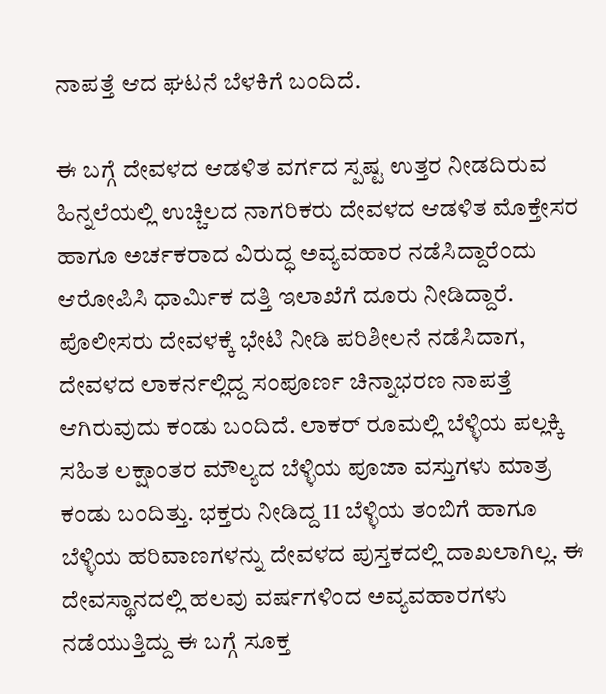ನಾಪತ್ತೆ ಆದ ಘಟನೆ ಬೆಳಕಿಗೆ ಬಂದಿದೆ.

ಈ ಬಗ್ಗೆ ದೇವಳದ ಆಡಳಿತ ವರ್ಗದ ಸ್ಪಷ್ಟ ಉತ್ತರ ನೀಡದಿರುವ ಹಿನ್ನಲೆಯಲ್ಲಿ ಉಚ್ಚಿಲದ ನಾಗರಿಕರು ದೇವಳದ ಆಡಳಿತ ಮೊಕ್ತೇಸರ ಹಾಗೂ ಅರ್ಚಕರಾದ ವಿರುದ್ಧ ಅವ್ಯವಹಾರ ನಡೆಸಿದ್ದಾರೆಂದು ಆರೋಪಿಸಿ ಧಾರ್ಮಿಕ ದತ್ತಿ ಇಲಾಖೆಗೆ ದೂರು ನೀಡಿದ್ದಾರೆ.
ಪೊಲೀಸರು ದೇವಳಕ್ಕೆ ಭೇಟಿ ನೀಡಿ ಪರಿಶೀಲನೆ ನಡೆಸಿದಾಗ, ದೇವಳದ ಲಾಕರ್ನಲ್ಲಿದ್ದ ಸಂಪೂರ್ಣ ಚಿನ್ನಾಭರಣ ನಾಪತ್ತೆ ಆಗಿರುವುದು ಕಂಡು ಬಂದಿದೆ. ಲಾಕರ್ ರೂಮಲ್ಲಿ ಬೆಳ್ಳಿಯ ಪಲ್ಲಕ್ಕಿ ಸಹಿತ ಲಕ್ಷಾಂತರ ಮೌಲ್ಯದ ಬೆಳ್ಳಿಯ ಪೂಜಾ ವಸ್ತುಗಳು ಮಾತ್ರ ಕಂಡು ಬಂದಿತ್ತು. ಭಕ್ತರು ನೀಡಿದ್ದ 11 ಬೆಳ್ಳಿಯ ತಂಬಿಗೆ ಹಾಗೂ ಬೆಳ್ಳಿಯ ಹರಿವಾಣಗಳನ್ನು ದೇವಳದ ಪುಸ್ತಕದಲ್ಲಿ ದಾಖಲಾಗಿಲ್ಲ. ಈ ದೇವಸ್ಥಾನದಲ್ಲಿ ಹಲವು ವರ್ಷಗಳಿಂದ ಅವ್ಯವಹಾರಗಳು ನಡೆಯುತ್ತಿದ್ದು ಈ ಬಗ್ಗೆ ಸೂಕ್ತ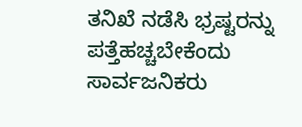ತನಿಖೆ ನಡೆಸಿ ಭ್ರಷ್ಟರನ್ನು ಪತ್ತೆಹಚ್ಚಬೇಕೆಂದು ಸಾರ್ವಜನಿಕರು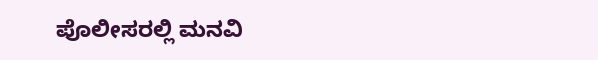ಪೊಲೀಸರಲ್ಲಿ ಮನವಿ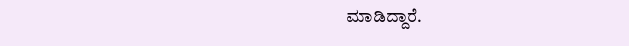ಮಾಡಿದ್ದಾರೆ.